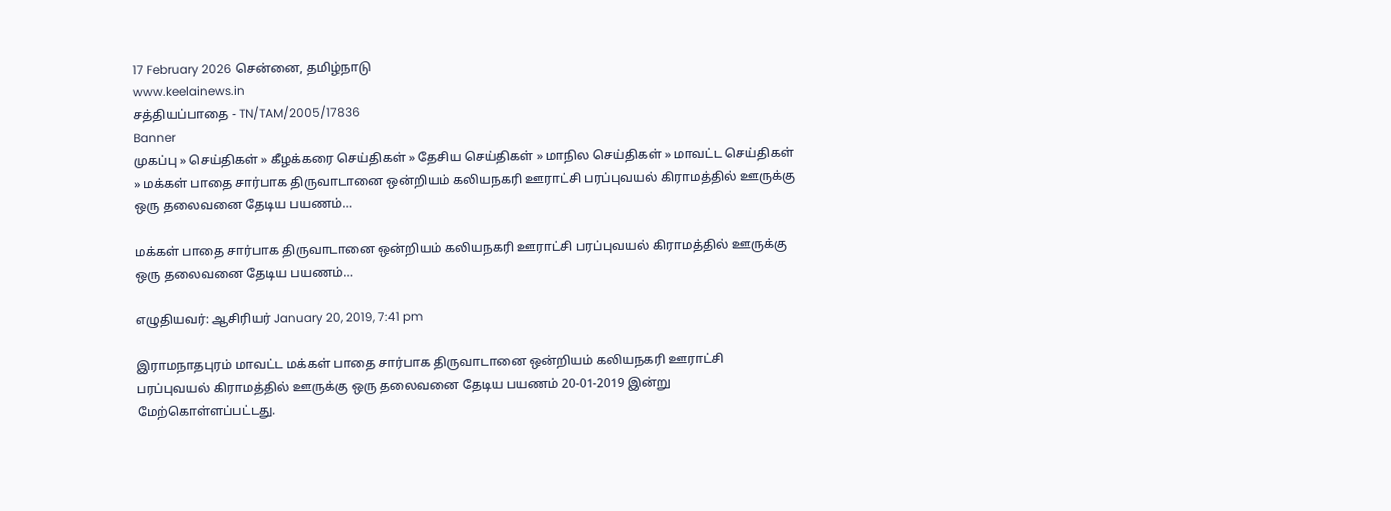17 February 2026 சென்னை, தமிழ்நாடு
www.keelainews.in
சத்தியப்பாதை - TN/TAM/2005/17836
Banner
முகப்பு » செய்திகள் » கீழக்கரை செய்திகள் » தேசிய செய்திகள் » மாநில செய்திகள் » மாவட்ட செய்திகள் » மக்கள் பாதை சார்பாக திருவாடானை ஒன்றியம் கலியநகரி ஊராட்சி பரப்புவயல் கிராமத்தில் ஊருக்கு ஒரு தலைவனை தேடிய பயணம்…

மக்கள் பாதை சார்பாக திருவாடானை ஒன்றியம் கலியநகரி ஊராட்சி பரப்புவயல் கிராமத்தில் ஊருக்கு ஒரு தலைவனை தேடிய பயணம்…

எழுதியவர்: ஆசிரியர் January 20, 2019, 7:41 pm

இராமநாதபுரம் மாவட்ட மக்கள் பாதை சார்பாக திருவாடானை ஒன்றியம் கலியநகரி ஊராட்சி பரப்புவயல் கிராமத்தில் ஊருக்கு ஒரு தலைவனை தேடிய பயணம் 20-01-2019 இன்று மேற்கொள்ளப்பட்டது.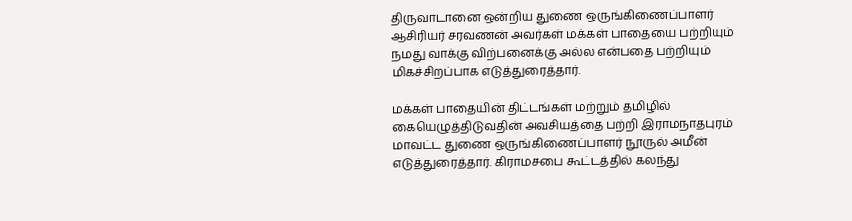திருவாடானை ஒன்றிய துணை ஒருங்கிணைப்பாளர் ஆசிரியர் சரவணன் அவர்கள் மக்கள் பாதையை பற்றியும் நமது வாக்கு விற்பனைக்கு அல்ல என்பதை பற்றியும் மிகச்சிறப்பாக எடுத்துரைத்தார்.

மக்கள் பாதையின் திட்டங்கள் மற்றும் தமிழில் கையெழுத்திடுவதின் அவசியத்தை பற்றி இராமநாதபுரம் மாவட்ட துணை ஒருங்கிணைப்பாளர் நூருல் அமீன் எடுத்துரைத்தார். கிராமசபை கூட்டத்தில் கலந்து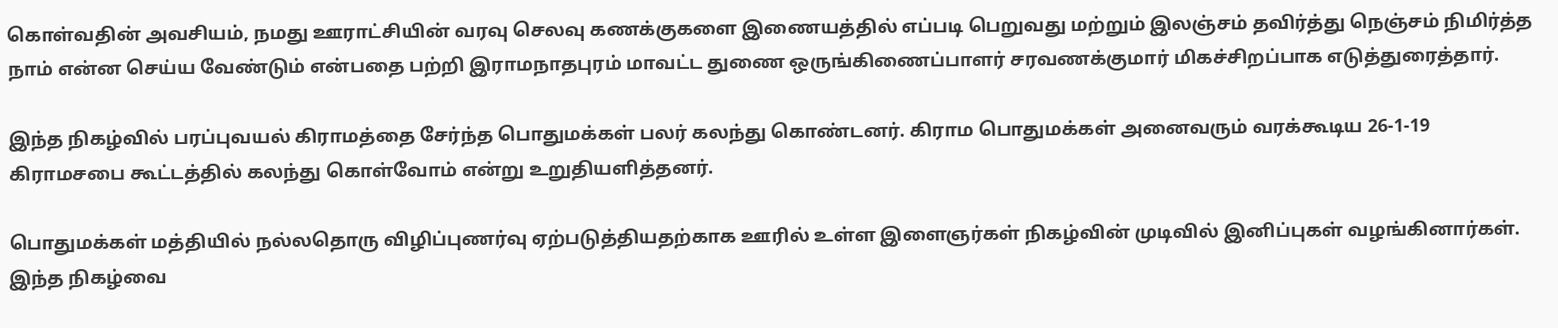கொள்வதின் அவசியம், நமது ஊராட்சியின் வரவு செலவு கணக்குகளை இணையத்தில் எப்படி பெறுவது மற்றும் இலஞ்சம் தவிர்த்து நெஞ்சம் நிமிர்த்த நாம் என்ன செய்ய வேண்டும் என்பதை பற்றி இராமநாதபுரம் மாவட்ட துணை ஒருங்கிணைப்பாளர் சரவணக்குமார் மிகச்சிறப்பாக எடுத்துரைத்தார்.

இந்த நிகழ்வில் பரப்புவயல் கிராமத்தை சேர்ந்த பொதுமக்கள் பலர் கலந்து கொண்டனர். கிராம பொதுமக்கள் அனைவரும் வரக்கூடிய 26-1-19 கிராமசபை கூட்டத்தில் கலந்து கொள்வோம் என்று உறுதியளித்தனர்.

பொதுமக்கள் மத்தியில் நல்லதொரு விழிப்புணர்வு ஏற்படுத்தியதற்காக ஊரில் உள்ள இளைஞர்கள் நிகழ்வின் முடிவில் இனிப்புகள் வழங்கினார்கள். இந்த நிகழ்வை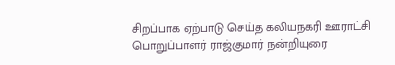சிறப்பாக ஏற்பாடு செய்த கலியநகரி ஊராட்சி பொறுப்பாளர் ராஜ்குமார் நன்றியுரை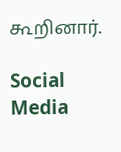கூறினார்.

Social Media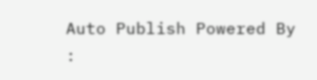Auto Publish Powered By :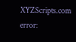XYZScripts.com
error: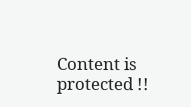Content is protected !!